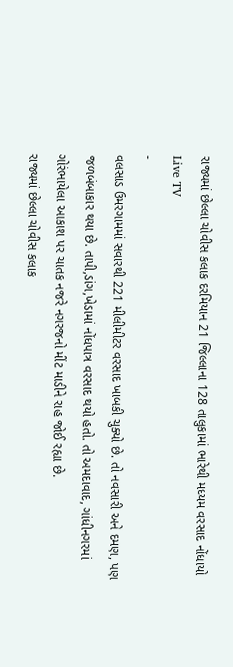રાજ્યમાં છેલ્લા ચોવીસ કલાક દરમિયાન 21 જિલ્લાના 128 તાલુકામાં ભારેથી મધ્યમ વરસાદ નોંધાયો
Live TV
-
વલસાડ ઉમરગામમાં સવારથી 221 મીલીમીટર વરસાદ ખાબકી ચુક્યો છે. તો નવસારી અને દમણ, પણ જળબંબાકાર થયા છે. તાપી,ડાંગ,ખેડામાં નોંધપાત્ર વરસાદ થયો હતો. તો અમદાવાદ, ગાંધીનગરમાં ગોરંભાયેલા આકાશ પર ચાતક નજરે નગરજનો મીંટ માડીને રાહ જોઈ રહ્યા છે.
રાજ્યમાં છેલ્લા ચોવીસ કલાક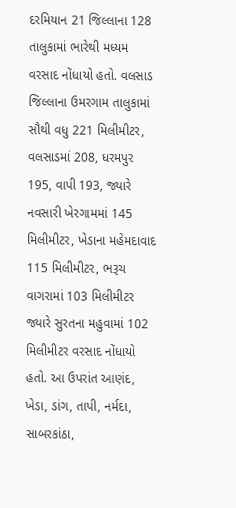દરમિયાન 21 જિલ્લાના 128 તાલુકામાં ભારેથી મધ્યમ વરસાદ નોંધાયો હતો. વલસાડ જિલ્લાના ઉમરગામ તાલુકામાં સૌથી વધુ 221 મિલીમીટર, વલસાડમાં 208, ધરમપુર 195, વાપી 193, જ્યારે નવસારી ખેરગામમાં 145 મિલીમીટર, ખેડાના મહેમદાવાદ 115 મિલીમીટર, ભરૂચ વાગરામાં 103 મિલીમીટર જ્યારે સુરતના મહુવામાં 102 મિલીમીટર વરસાદ નોંધાયો હતો. આ ઉપરાંત આણંદ, ખેડા, ડાંગ, તાપી, નર્મદા, સાબરકાંઠા,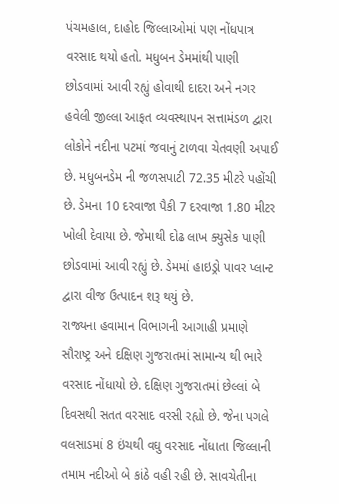પંચમહાલ, દાહોદ જિલ્લાઓમાં પણ નોંધપાત્ર વરસાદ થયો હતો. મધુબન ડેમમાંથી પાણી છોડવામાં આવી રહ્યું હોવાથી દાદરા અને નગર હવેલી જીલ્લા આફત વ્યવસ્થાપન સત્તામંડળ દ્વારા લોકોને નદીના પટમાં જવાનું ટાળવા ચેતવણી અપાઈ છે. મધુબનડેમ ની જળસપાટી 72.35 મીટરે પહોંચી છે. ડેમના 10 દરવાજા પૈકી 7 દરવાજા 1.80 મીટર ખોલી દેવાયા છે. જેમાથી દોઢ લાખ ક્યુસેક પાણી છોડવામાં આવી રહ્યું છે. ડેમમાં હાઇડ્રો પાવર પ્લાન્ટ દ્વારા વીજ ઉત્પાદન શરૂ થયું છે.
રાજ્યના હવામાન વિભાગની આગાહી પ્રમાણે સૌરાષ્ટ્ર અને દક્ષિણ ગુજરાતમાં સામાન્ય થી ભારે વરસાદ નોંધાયો છે. દક્ષિણ ગુજરાતમાં છેલ્લાં બે દિવસથી સતત વરસાદ વરસી રહ્યો છે. જેના પગલે વલસાડમાં 8 ઇંચથી વઘુ વરસાદ નોંધાતા જિલ્લાની તમામ નદીઓ બે કાંઠે વહી રહી છે. સાવચેતીના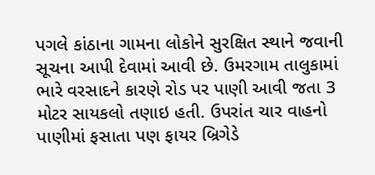પગલે કાંઠાના ગામના લોકોને સુરક્ષિત સ્થાને જવાની સૂચના આપી દેવામાં આવી છે. ઉમરગામ તાલુકામાં ભારે વરસાદને કારણે રોડ પર પાણી આવી જતા 3 મોટર સાયકલો તણાઇ હતી. ઉપરાંત ચાર વાહનો પાણીમાં ફસાતા પણ ફાયર બ્રિગેડે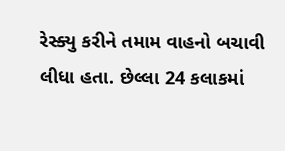રેસ્ક્યુ કરીને તમામ વાહનો બચાવી લીધા હતા. છેલ્લા 24 કલાકમાં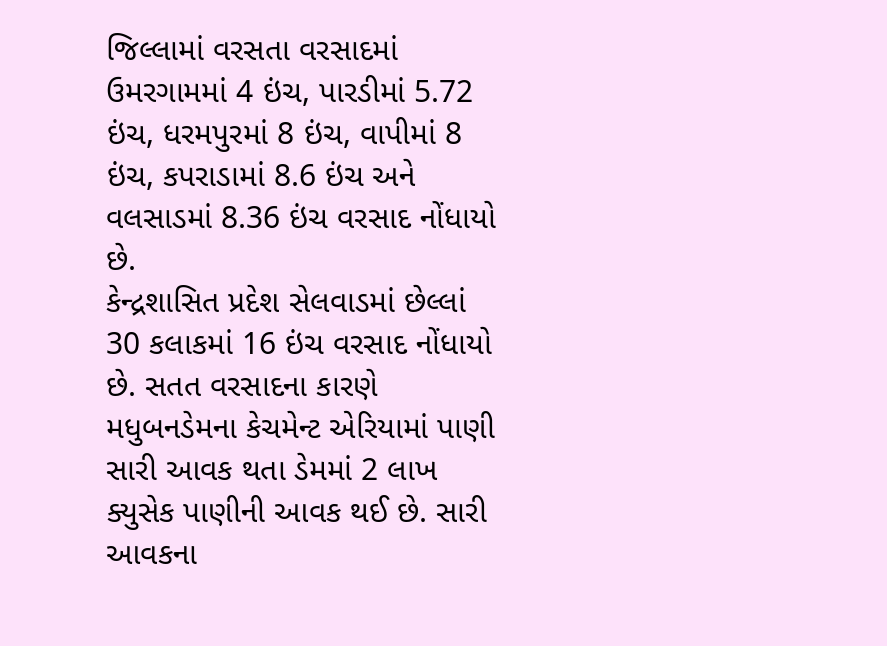જિલ્લામાં વરસતા વરસાદમાં ઉમરગામમાં 4 ઇંચ, પારડીમાં 5.72 ઇંચ, ધરમપુરમાં 8 ઇંચ, વાપીમાં 8 ઇંચ, કપરાડામાં 8.6 ઇંચ અને વલસાડમાં 8.36 ઇંચ વરસાદ નોંધાયો છે.
કેન્દ્રશાસિત પ્રદેશ સેલવાડમાં છેલ્લાં 30 કલાકમાં 16 ઇંચ વરસાદ નોંધાયો છે. સતત વરસાદના કારણે મધુબનડેમના કેચમેન્ટ એરિયામાં પાણી સારી આવક થતા ડેમમાં 2 લાખ ક્યુસેક પાણીની આવક થઈ છે. સારી આવકના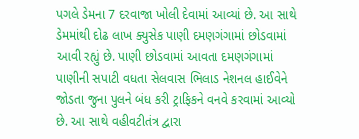પગલે ડેમના 7 દરવાજા ખોલી દેવામાં આવ્યાં છે. આ સાથે ડેમમાંથી દોઢ લાખ ક્યુસેક પાણી દમણગંગામાં છોડવામાં આવી રહ્યું છે. પાણી છોડવામાં આવતા દમણગંગામાં પાણીની સપાટી વધતા સેલવાસ ભિલાડ નેશનલ હાઈવેને જોડતા જુના પુલને બંધ કરી ટ્રાફિકને વનવે કરવામાં આવ્યો છે. આ સાથે વહીવટીતંત્ર દ્વારા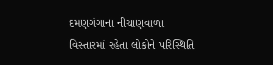દમણગંગાના નીચાણવાળા વિસ્તારમાં રહેતા લોકોને પરિસ્થિતિ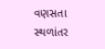વણસતા સ્થળાંતર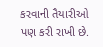કરવાની તૈયારીઓ પણ કરી રાખી છે.